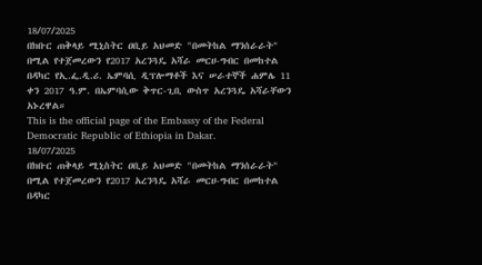18/07/2025
በክቡር ጠቅላይ ሚኒስትር ዐቢይ አህመድ "በመትከል ማንሰራራት" በሚል የተጀመረውን የ2017 አረንጓዴ አሻራ መርሀ-ግብር በመከተል በዳካር የኢ.ፌ.ዲ.ሪ. ኤምባሲ ዲፕሎማቶች እና ሠራተኞች ሐምሌ 11 ቀን 2017 ዓ.ም. በኤምባሲው ቅጥር-ጊቢ ውስጥ አረንጓዴ አሻራቸውን አኑረዋል።
This is the official page of the Embassy of the Federal Democratic Republic of Ethiopia in Dakar.
18/07/2025
በክቡር ጠቅላይ ሚኒስትር ዐቢይ አህመድ "በመትከል ማንሰራራት" በሚል የተጀመረውን የ2017 አረንጓዴ አሻራ መርሀ-ግብር በመከተል በዳካር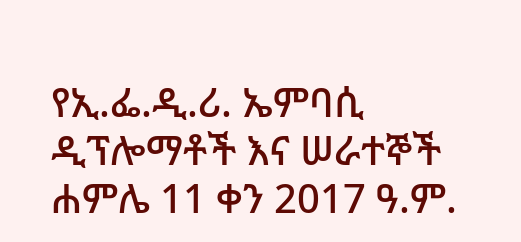የኢ.ፌ.ዲ.ሪ. ኤምባሲ ዲፕሎማቶች እና ሠራተኞች ሐምሌ 11 ቀን 2017 ዓ.ም.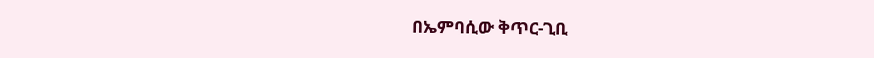በኤምባሲው ቅጥር-ጊቢ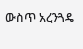ውስጥ አረንጓዴ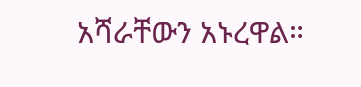አሻራቸውን አኑረዋል።